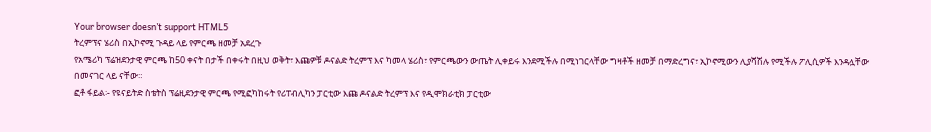Your browser doesn’t support HTML5
ትረምፕና ሄሪስ በኢኮኖሚ ጉዳይ ላይ የምርጫ ዘመቻ አደረጉ
የአሜሪካ ፕሬዝደንታዊ ምርጫ ከ50 ቀናት በታች በቀሩት በዚህ ወቅት፣ እጩዎቹ ዶናልድ ትረምፕ እና ካመላ ሄሪስ፣ የምርጫውን ውጤት ሊቀይሩ እንደሚችሉ በሚነገርላቸው ግዛቶች ዘመቻ በማድረግና፣ ኢኮኖሚውን ሊያሻሽሉ የሚችሉ ፖሊሲዎች እንዳሏቸው በመናገር ላይ ናቸው።
ፎቶ ፋይል፡- የዩናይትድ ስቴትስ ፕሬዚደንታዊ ምርጫ የሚፎካከሩት የሪፐብሊካን ፓርቲው እጩ ዶናልድ ትረምፕ እና የዲሞክራቲክ ፓርቲው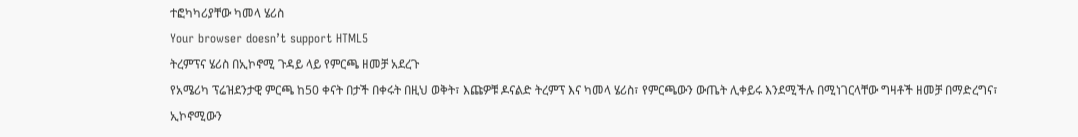ተፎካካሪያቸው ካመላ ሄሪስ
Your browser doesn’t support HTML5
ትረምፕና ሄሪስ በኢኮኖሚ ጉዳይ ላይ የምርጫ ዘመቻ አደረጉ
የአሜሪካ ፕሬዝደንታዊ ምርጫ ከ50 ቀናት በታች በቀሩት በዚህ ወቅት፣ እጩዎቹ ዶናልድ ትረምፕ እና ካመላ ሄሪስ፣ የምርጫውን ውጤት ሊቀይሩ እንደሚችሉ በሚነገርላቸው ግዛቶች ዘመቻ በማድረግና፣ ኢኮኖሚውን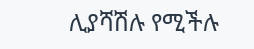ሊያሻሽሉ የሚችሉ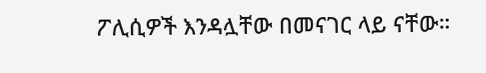ፖሊሲዎች እንዳሏቸው በመናገር ላይ ናቸው።